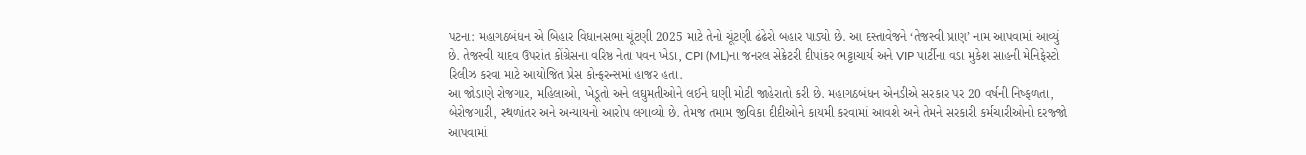પટના: મહાગઠબંધન એ બિહાર વિધાનસભા ચૂંટણી 2025 માટે તેનો ચૂંટણી ઢંઢેરો બહાર પાડ્યો છે. આ દસ્તાવેજને ‘તેજસ્વી પ્રાણ’ નામ આપવામાં આવ્યું છે. તેજસ્વી યાદવ ઉપરાંત કોંગ્રેસના વરિષ્ઠ નેતા પવન ખેડા, CPI (ML)ના જનરલ સેક્રેટરી દીપાંકર ભટ્ટાચાર્ય અને VIP પાર્ટીના વડા મુકેશ સાહની મેનિફેસ્ટો રિલીઝ કરવા માટે આયોજિત પ્રેસ કોન્ફરન્સમાં હાજર હતા.
આ જોડાણે રોજગાર, મહિલાઓ, ખેડૂતો અને લઘુમતીઓને લઈને ઘણી મોટી જાહેરાતો કરી છે. મહાગઠબંધન એનડીએ સરકાર પર 20 વર્ષની નિષ્ફળતા, બેરોજગારી, સ્થળાંતર અને અન્યાયનો આરોપ લગાવ્યો છે. તેમજ તમામ જીવિકા દીદીઓને કાયમી કરવામાં આવશે અને તેમને સરકારી કર્મચારીઓનો દરજ્જો આપવામાં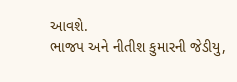આવશે.
ભાજપ અને નીતીશ કુમારની જેડીયુ,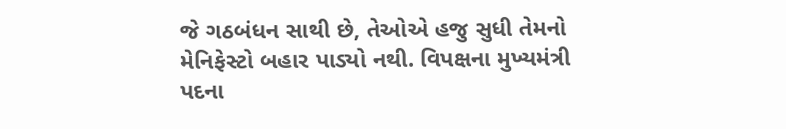જે ગઠબંધન સાથી છે, તેઓએ હજુ સુધી તેમનો મેનિફેસ્ટો બહાર પાડ્યો નથી. વિપક્ષના મુખ્યમંત્રી પદના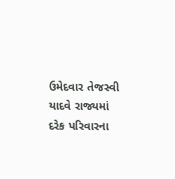ઉમેદવાર તેજસ્વી યાદવે રાજ્યમાં દરેક પરિવારના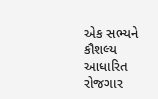એક સભ્યને કૌશલ્ય આધારિત રોજગાર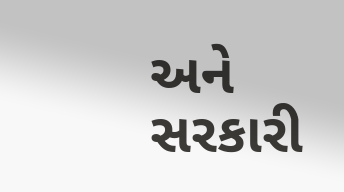અને સરકારી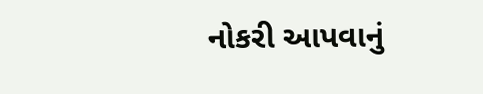નોકરી આપવાનું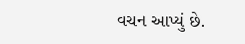વચન આપ્યું છે.